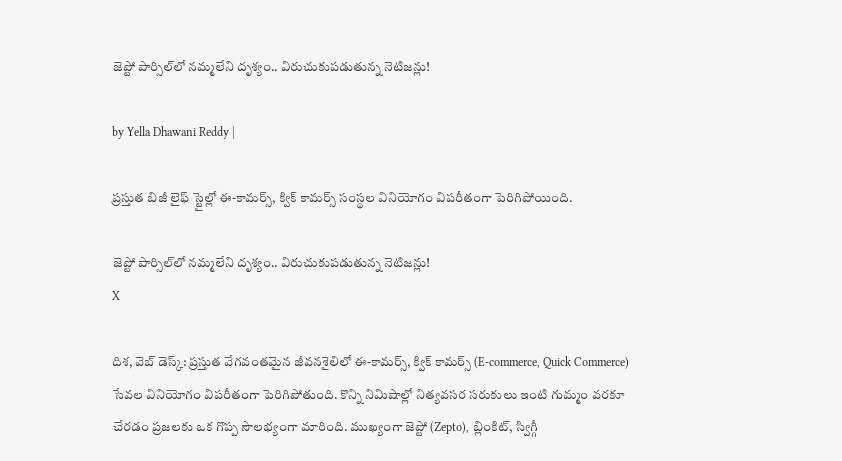జెప్టో పార్సిల్‌లో నమ్మలేని దృశ్యం.. విరుచుకుపడుతున్న నెటిజన్లు!

by Yella Dhawani Reddy |

ప్రస్తుత బిజీ లైఫ్ స్టైల్లో ఈ-కామర్స్, క్విక్‌ కామర్స్‌ సంస్థల వినియోగం విపరీతంగా పెరిగిపోయింది.

జెప్టో పార్సిల్‌లో నమ్మలేని దృశ్యం.. విరుచుకుపడుతున్న నెటిజన్లు!
X

దిశ, వెబ్ డెస్క్: ప్రస్తుత వేగవంతమైన జీవనశైలిలో ఈ-కామర్స్, క్విక్ కామర్స్ (E-commerce, Quick Commerce) సేవల వినియోగం విపరీతంగా పెరిగిపోతుంది. కొన్ని నిమిషాల్లో నిత్యవసర సరుకులు ఇంటి గుమ్మం వరకూ చేరడం ప్రజలకు ఒక గొప్ప సౌలభ్యంగా మారింది. ముఖ్యంగా జెప్టో (Zepto), బ్లింకిట్, స్విగ్గీ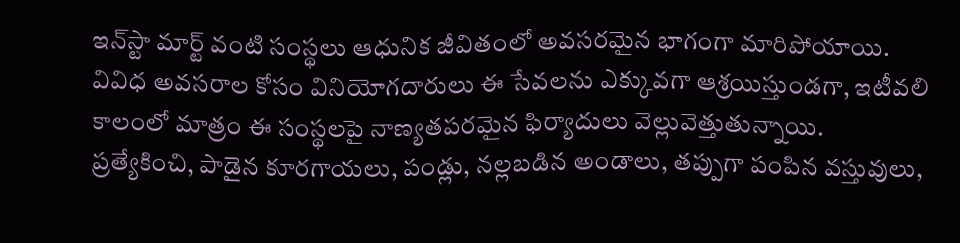ఇన్‌స్టా మార్ట్ వంటి సంస్థలు ఆధునిక జీవితంలో అవసరమైన భాగంగా మారిపోయాయి. వివిధ అవసరాల కోసం వినియోగదారులు ఈ సేవలను ఎక్కువగా ఆశ్రయిస్తుండగా, ఇటీవలి కాలంలో మాత్రం ఈ సంస్థలపై నాణ్యతపరమైన ఫిర్యాదులు వెల్లువెత్తుతున్నాయి. ప్రత్యేకించి, పాడైన కూరగాయలు, పండ్లు, నల్లబడిన అండాలు, తప్పుగా పంపిన వస్తువులు,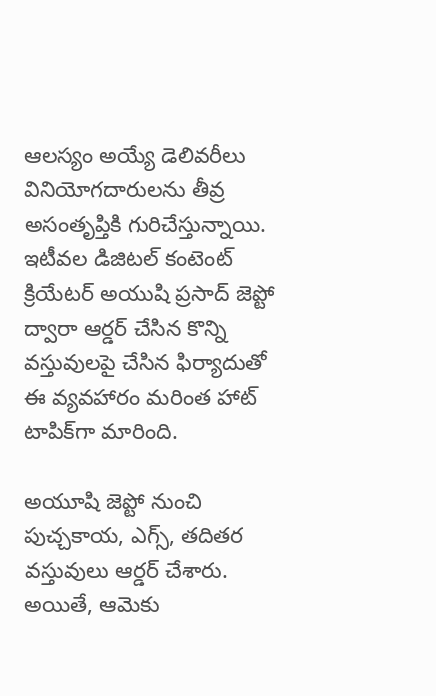ఆలస్యం అయ్యే డెలివరీలు వినియోగదారులను తీవ్ర అసంతృప్తికి గురిచేస్తున్నాయి. ఇటీవల డిజిటల్ కంటెంట్ క్రియేటర్ అయుషి ప్రసాద్ జెప్టో ద్వారా ఆర్డర్ చేసిన కొన్ని వస్తువులపై చేసిన ఫిర్యాదుతో ఈ వ్యవహారం మరింత హాట్ టాపిక్‌గా మారింది.

అయూషి జెప్టో నుంచి పుచ్చకాయ, ఎగ్స్, తదితర వస్తువులు ఆర్డర్ చేశారు. అయితే, ఆమెకు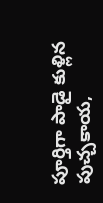పూర్తిగా పాడై కుళ్లిన పుచ్చకాయ,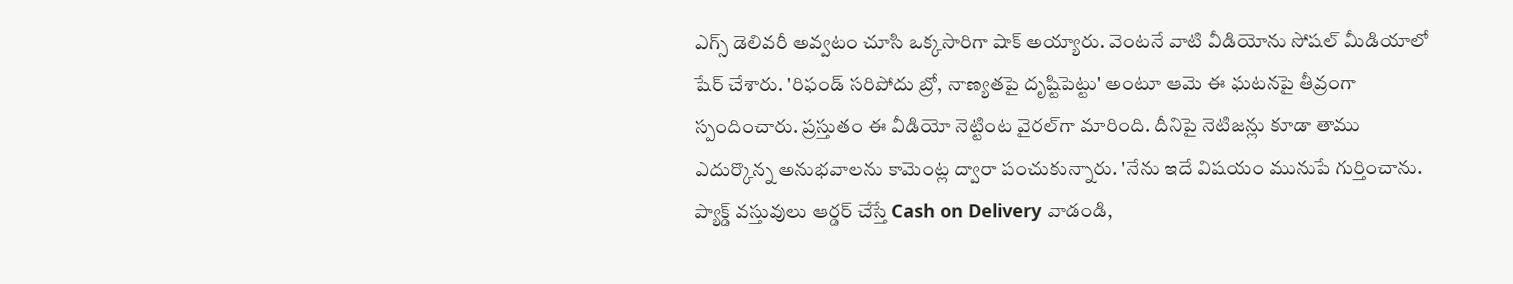ఎగ్స్ డెలివరీ అవ్వటం చూసి ఒక్కసారిగా షాక్ అయ్యారు. వెంటనే వాటి వీడియోను సోషల్ మీడియాలో షేర్ చేశారు. 'రిఫండ్ సరిపోదు బ్రో, నాణ్యతపై దృష్టిపెట్టు' అంటూ ఆమె ఈ ఘటనపై తీవ్రంగా స్పందించారు. ప్రస్తుతం ఈ వీడియో నెట్టింట వైరల్‌గా మారింది. దీనిపై నెటిజన్లు కూడా తాము ఎదుర్కొన్న అనుభవాలను కామెంట్ల ద్వారా పంచుకున్నారు. 'నేను ఇదే విషయం మునుపే గుర్తించాను. ప్యాక్డ్ వస్తువులు ఆర్డర్ చేస్తే Cash on Delivery వాడండి,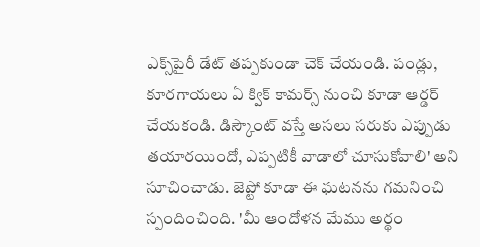ఎక్స్‌పైరీ డేట్ తప్పకుండా చెక్ చేయండి. పండ్లు, కూరగాయలు ఏ క్విక్ కామర్స్ నుంచి కూడా ఆర్డర్ చేయకండి. డిస్కౌంట్ వస్తే అసలు సరుకు ఎప్పుడు తయారయిందో, ఎప్పటికీ వాడాలో చూసుకోవాలి' అని సూచించాడు. జెప్టో కూడా ఈ ఘటనను గమనించి స్పందించింది. 'మీ ఆందోళన మేము అర్థం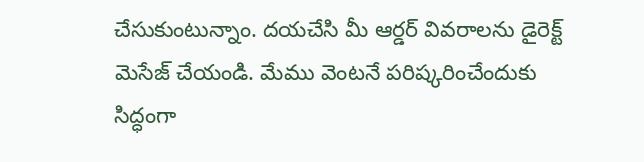చేసుకుంటున్నాం. దయచేసి మీ ఆర్డర్ వివరాలను డైరెక్ట్ మెసేజ్ చేయండి. మేము వెంటనే పరిష్కరించేందుకు సిద్ధంగా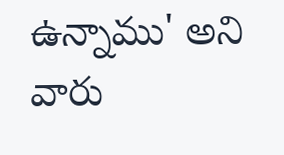ఉన్నాము' అని వారు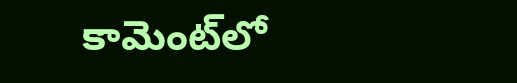కామెంట్‌లో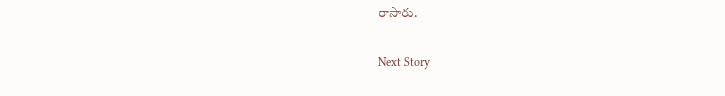రాసారు.

Next Story